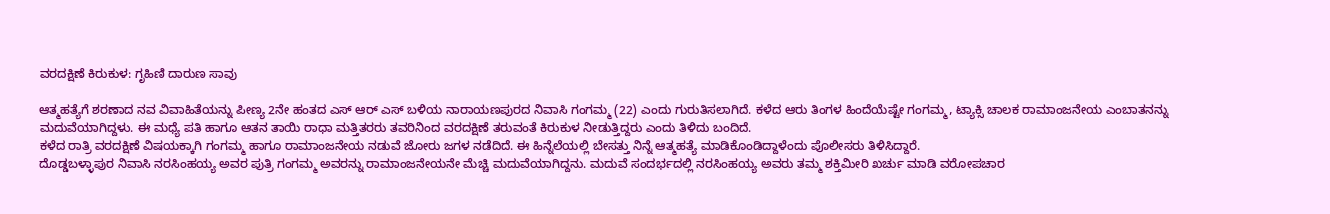ವರದಕ್ಷಿಣೆ ಕಿರುಕುಳ: ಗೃಹಿಣಿ ದಾರುಣ ಸಾವು

ಆತ್ಮಹತ್ಯೆಗೆ ಶರಣಾದ ನವ ವಿವಾಹಿತೆಯನ್ನು ಪೀಣ್ಯ 2ನೇ ಹಂತದ ಎಸ್ ಆರ್ ಎಸ್ ಬಳಿಯ ನಾರಾಯಣಪುರದ ನಿವಾಸಿ ಗಂಗಮ್ಮ (22) ಎಂದು ಗುರುತಿಸಲಾಗಿದೆ. ಕಳೆದ ಆರು ತಿಂಗಳ ಹಿಂದೆಯೆಷ್ಟೇ ಗಂಗಮ್ಮ, ಟ್ಯಾಕ್ಸಿ ಚಾಲಕ ರಾಮಾಂಜನೇಯ ಎಂಬಾತನನ್ನು ಮದುವೆಯಾಗಿದ್ದಳು. ಈ ಮಧ್ಯೆ ಪತಿ ಹಾಗೂ ಆತನ ತಾಯಿ ರಾಧಾ ಮತ್ತಿತರರು ತವರಿನಿಂದ ವರದಕ್ಷಿಣೆ ತರುವಂತೆ ಕಿರುಕುಳ ನೀಡುತ್ತಿದ್ದರು ಎಂದು ತಿಳಿದು ಬಂದಿದೆ.
ಕಳೆದ ರಾತ್ರಿ ವರದಕ್ಷಿಣೆ ವಿಷಯಕ್ಕಾಗಿ ಗಂಗಮ್ಮ ಹಾಗೂ ರಾಮಾಂಜನೇಯ ನಡುವೆ ಜೋರು ಜಗಳ ನಡೆದಿದೆ. ಈ ಹಿನ್ನೆಲೆಯಲ್ಲಿ ಬೇಸತ್ತು ನಿನ್ನೆ ಆತ್ಮಹತ್ಯೆ ಮಾಡಿಕೊಂಡಿದ್ದಾಳೆಂದು ಪೊಲೀಸರು ತಿಳಿಸಿದ್ದಾರೆ.
ದೊಡ್ಡಬಳ್ಳಾಪುರ ನಿವಾಸಿ ನರಸಿಂಹಯ್ಯ ಅವರ ಪುತ್ರಿ ಗಂಗಮ್ಮ ಅವರನ್ನು ರಾಮಾಂಜನೇಯನೇ ಮೆಚ್ಚಿ ಮದುವೆಯಾಗಿದ್ದನು. ಮದುವೆ ಸಂದರ್ಭದಲ್ಲಿ ನರಸಿಂಹಯ್ಯ ಅವರು ತಮ್ಮ ಶಕ್ತಿಮೀರಿ ಖರ್ಚು ಮಾಡಿ ವರೋಪಚಾರ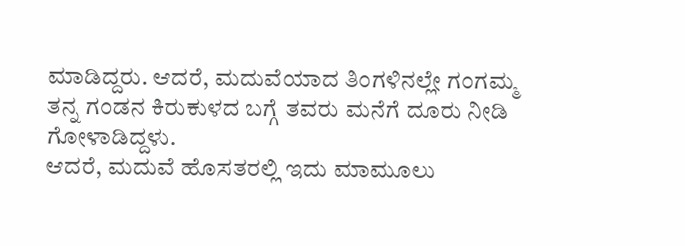ಮಾಡಿದ್ದರು. ಆದರೆ, ಮದುವೆಯಾದ ತಿಂಗಳಿನಲ್ಲೇ ಗಂಗಮ್ಮ ತನ್ನ ಗಂಡನ ಕಿರುಕುಳದ ಬಗ್ಗೆ ತವರು ಮನೆಗೆ ದೂರು ನೀಡಿ ಗೋಳಾಡಿದ್ದಳು.
ಆದರೆ, ಮದುವೆ ಹೊಸತರಲ್ಲಿ ಇದು ಮಾಮೂಲು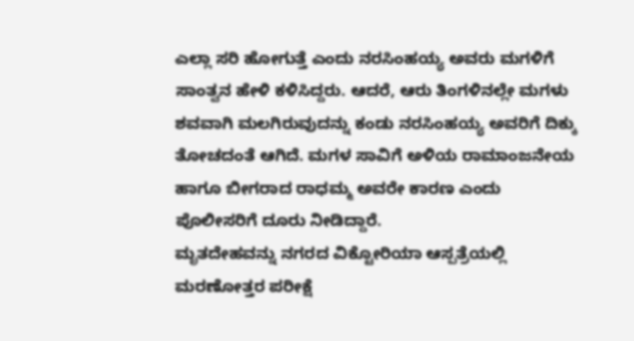ಎಲ್ಲಾ ಸರಿ ಹೋಗುತ್ತೆ ಎಂದು ನರಸಿಂಹಯ್ಯ ಅವರು ಮಗಳಿಗೆ ಸಾಂತ್ವನ ಹೇಳಿ ಕಳಿಸಿದ್ದರು. ಆದರೆ, ಆರು ತಿಂಗಳಿನಲ್ಲೇ ಮಗಳು ಶವವಾಗಿ ಮಲಗಿರುವುದನ್ನು ಕಂಡು ನರಸಿಂಹಯ್ಯ ಅವರಿಗೆ ದಿಕ್ಕು ತೋಚದಂತೆ ಆಗಿದೆ. ಮಗಳ ಸಾವಿಗೆ ಅಳಿಯ ರಾಮಾಂಜನೇಯ ಹಾಗೂ ಬೀಗರಾದ ರಾಧಮ್ಮ ಅವರೇ ಕಾರಣ ಎಂದು ಪೊಲೀಸರಿಗೆ ದೂರು ನೀಡಿದ್ದಾರೆ.
ಮೃತದೇಹವನ್ನು ನಗರದ ವಿಕ್ಟೋರಿಯಾ ಆಸ್ಪತ್ರೆಯಲ್ಲಿ ಮರಣೋತ್ತರ ಪರೀಕ್ಷೆ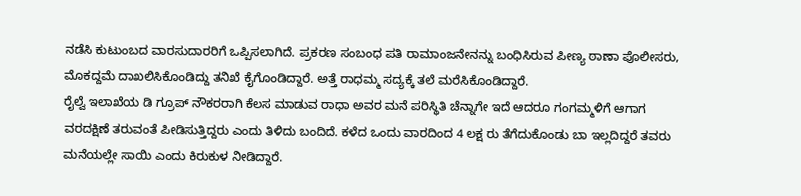ನಡೆಸಿ ಕುಟುಂಬದ ವಾರಸುದಾರರಿಗೆ ಒಪ್ಪಿಸಲಾಗಿದೆ. ಪ್ರಕರಣ ಸಂಬಂಧ ಪತಿ ರಾಮಾಂಜನೇನನ್ನು ಬಂಧಿಸಿರುವ ಪೀಣ್ಯ ಠಾಣಾ ಪೊಲೀಸರು, ಮೊಕದ್ದಮೆ ದಾಖಲಿಸಿಕೊಂಡಿದ್ದು ತನಿಖೆ ಕೈಗೊಂಡಿದ್ದಾರೆ. ಅತ್ತೆ ರಾಧಮ್ಮ ಸದ್ಯಕ್ಕೆ ತಲೆ ಮರೆಸಿಕೊಂಡಿದ್ದಾರೆ.
ರೈಲ್ವೆ ಇಲಾಖೆಯ ಡಿ ಗ್ರೂಪ್ ನೌಕರರಾಗಿ ಕೆಲಸ ಮಾಡುವ ರಾಧಾ ಅವರ ಮನೆ ಪರಿಸ್ಥಿತಿ ಚೆನ್ನಾಗೇ ಇದೆ ಆದರೂ ಗಂಗಮ್ಮಳಿಗೆ ಆಗಾಗ ವರದಕ್ಷಿಣೆ ತರುವಂತೆ ಪೀಡಿಸುತ್ತಿದ್ದರು ಎಂದು ತಿಳಿದು ಬಂದಿದೆ. ಕಳೆದ ಒಂದು ವಾರದಿಂದ 4 ಲಕ್ಷ ರು ತೆಗೆದುಕೊಂಡು ಬಾ ಇಲ್ಲದಿದ್ದರೆ ತವರು ಮನೆಯಲ್ಲೇ ಸಾಯಿ ಎಂದು ಕಿರುಕುಳ ನೀಡಿದ್ದಾರೆ.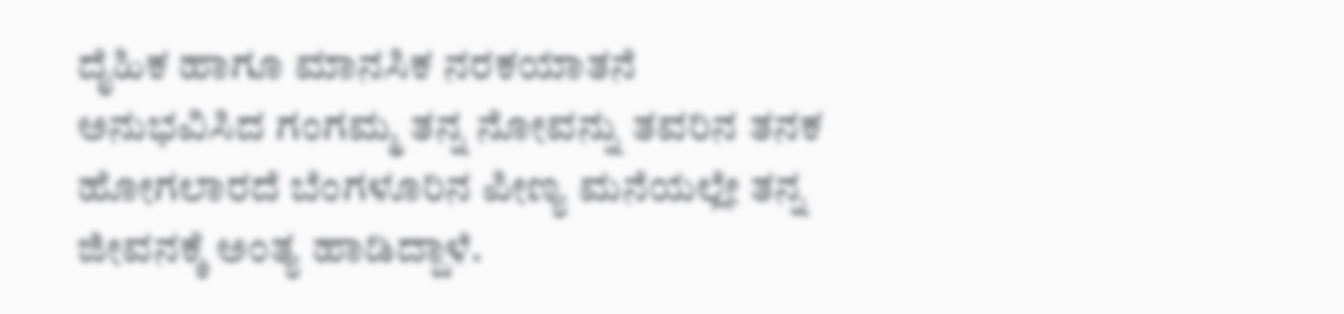ದೈಹಿಕ ಹಾಗೂ ಮಾನಸಿಕ ನರಕಯಾತನೆ ಅನುಭವಿಸಿದ ಗಂಗಮ್ಮ ತನ್ನ ನೋವನ್ನು ತವರಿನ ತನಕ ಹೋಗಲಾರದೆ ಬೆಂಗಳೂರಿನ ಪೀಣ್ಯ ಮನೆಯಲ್ಲೇ ತನ್ನ ಜೀವನಕ್ಕೆ ಅಂತ್ಯ ಹಾಡಿದ್ದಾಳೆ.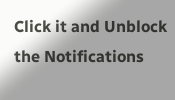Click it and Unblock the Notifications